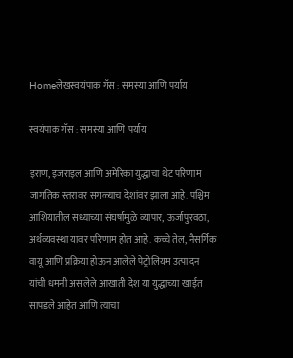Homeलेखस्वयंपाक गॅस : समस्या आणि पर्याय

स्वयंपाक गॅस : समस्या आणि पर्याय

इराण, इजराइल आणि अमेरिका युद्धाचा थेट परिणाम जागतिक स्तरावर सगळ्याच देशांवर झाला आहे. पश्चिम आशियातील सध्याच्या संघर्षामुळे व्यापार, ऊर्जापुरवठा, अर्थव्यवस्था यावर परिणाम होत आहे. कच्चे तेल, नैसर्गिक वायू आणि प्रक्रिया होऊन आलेले पेट्रोलियम उत्पादन यांची धमनी असलेले आखाती देश या युद्धाच्या खाईत सापडले आहेत आणि त्याचा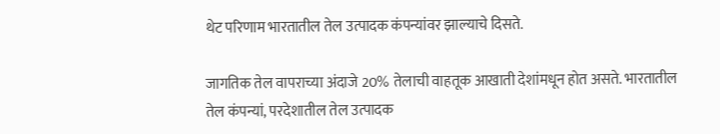थेट परिणाम भारतातील तेल उत्पादक कंपन्यांवर झाल्याचे दिसते.

जागतिक तेल वापराच्या अंदाजे 20% तेलाची वाहतूक आखाती देशांमधून होत असते. भारतातील तेल कंपन्यां, परदेशातील तेल उत्पादक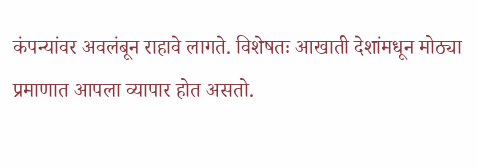कंपन्यांवर अवलंबून राहावे लागते. विशेषतः आखाती देशांमधून मोठ्या प्रमाणात आपला व्यापार होत असतो.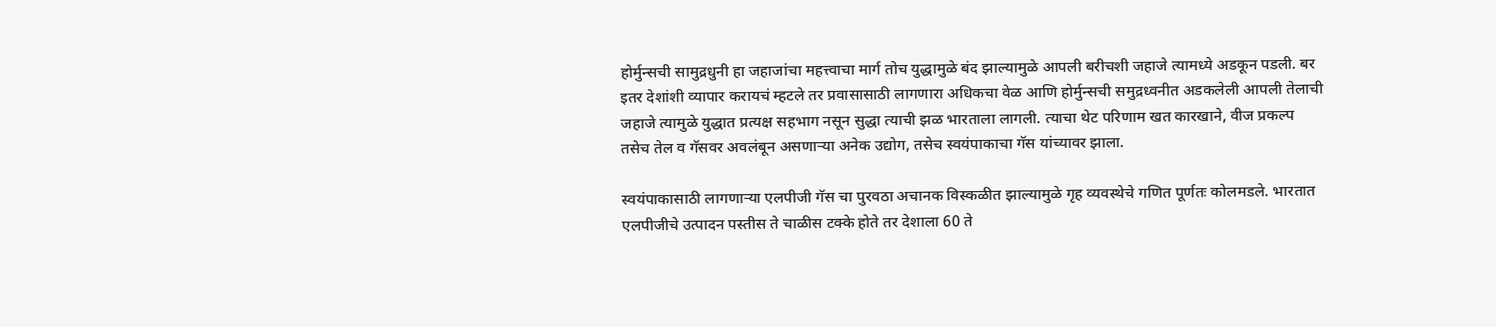होर्मुन्सची सामुद्रधुनी हा जहाजांचा महत्त्वाचा मार्ग तोच युद्धामुळे बंद झाल्यामुळे आपली बरीचशी जहाजे त्यामध्ये अडकून पडली. बर इतर देशांशी व्यापार करायचं म्हटले तर प्रवासासाठी लागणारा अधिकचा वेळ आणि होर्मुन्सची समुद्रध्वनीत अडकलेली आपली तेलाची जहाजे त्यामुळे युद्धात प्रत्यक्ष सहभाग नसून सुद्धा त्याची झळ भारताला लागली. त्याचा थेट परिणाम खत कारखाने, वीज प्रकल्प तसेच तेल व गॅसवर अवलंबून असणाऱ्या अनेक उद्योग, तसेच स्वयंपाकाचा गॅस यांच्यावर झाला.

स्वयंपाकासाठी लागणाऱ्या एलपीजी गॅस चा पुरवठा अचानक विस्कळीत झाल्यामुळे गृह व्यवस्थेचे गणित पूर्णतः कोलमडले. भारतात एलपीजीचे उत्पादन पस्तीस ते चाळीस टक्के होते तर देशाला 60 ते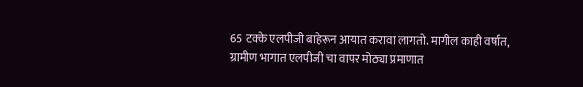65 टक्के एलपीजी बाहेरून आयात करावा लागतो. मागील काही वर्षात, ग्रामीण भागात एलपीजी चा वापर मोठ्या प्रमाणात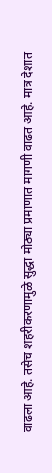वाढला आहे. तसेच शहरीकरणामुळे सुद्धा मोठ्या प्रमाणात मागणी वाढत आहे. मात्र देशात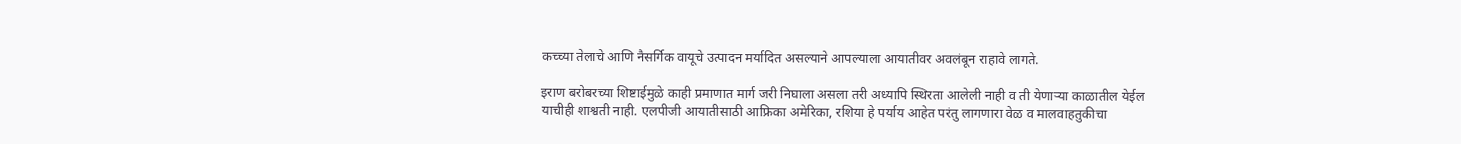कच्च्या तेलाचे आणि नैसर्गिक वायूचे उत्पादन मर्यादित असल्याने आपल्याला आयातीवर अवलंबून राहावे लागते.

इराण बरोबरच्या शिष्टाईमुळे काही प्रमाणात मार्ग जरी निघाला असला तरी अध्यापि स्थिरता आलेली नाही व ती येणाऱ्या काळातील येईल याचीही शाश्वती नाही. एलपीजी आयातीसाठी आफ्रिका अमेरिका, रशिया हे पर्याय आहेत परंतु लागणारा वेळ व मालवाहतुकीचा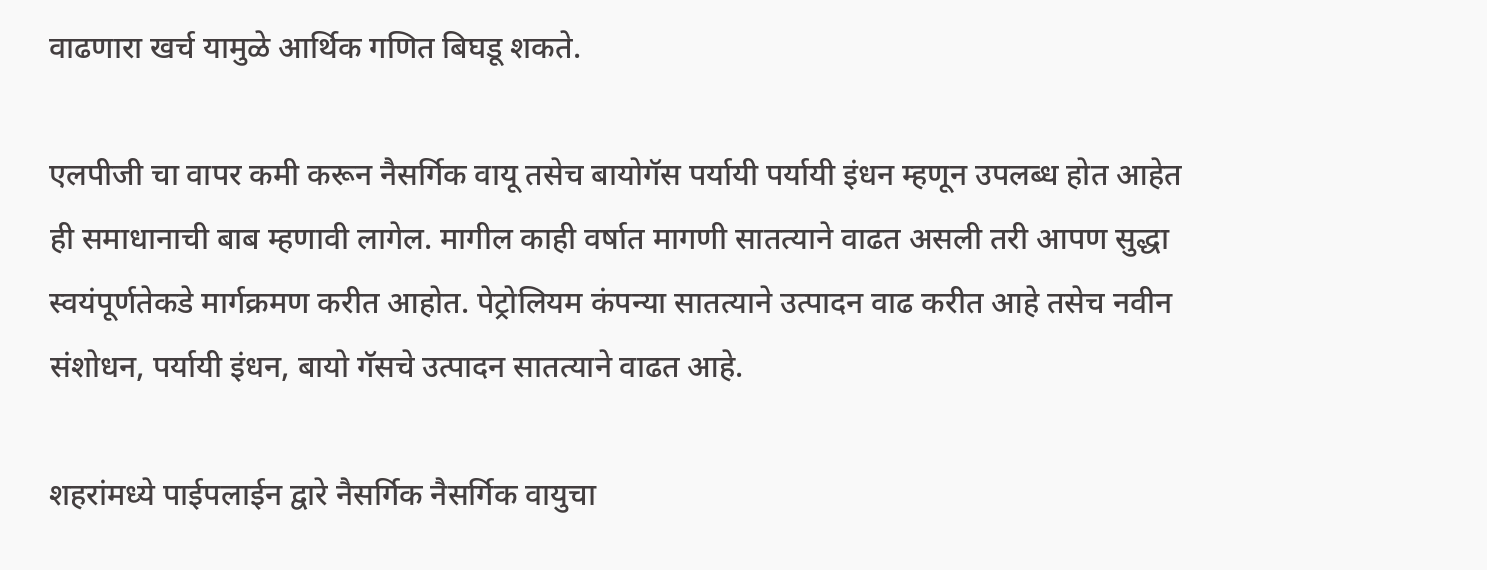वाढणारा खर्च यामुळे आर्थिक गणित बिघडू शकते.

एलपीजी चा वापर कमी करून नैसर्गिक वायू तसेच बायोगॅस पर्यायी पर्यायी इंधन म्हणून उपलब्ध होत आहेत ही समाधानाची बाब म्हणावी लागेल. मागील काही वर्षात मागणी सातत्याने वाढत असली तरी आपण सुद्धा स्वयंपूर्णतेकडे मार्गक्रमण करीत आहोत. पेट्रोलियम कंपन्या सातत्याने उत्पादन वाढ करीत आहे तसेच नवीन संशोधन, पर्यायी इंधन, बायो गॅसचे उत्पादन सातत्याने वाढत आहे.

शहरांमध्ये पाईपलाईन द्वारे नैसर्गिक नैसर्गिक वायुचा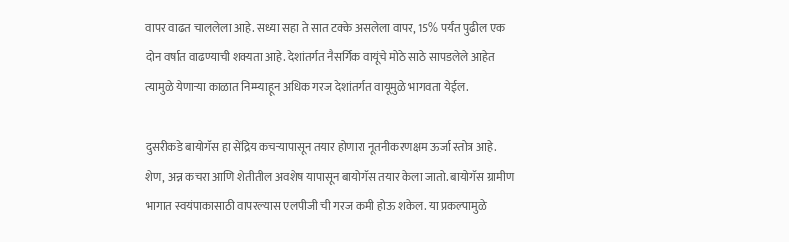वापर वाढत चाललेला आहे. सध्या सहा ते सात टक्के असलेला वापर, 15% पर्यंत पुढील एक दोन वर्षात वाढण्याची शक्यता आहे. देशांतर्गत नैसर्गिक वायूंचे मोठे साठे सापडलेले आहेत त्यामुळे येणाऱ्या काळात निम्म्याहून अधिक गरज देशांतर्गत वायूमुळे भागवता येईल.

दुसरीकडे बायोगॅस हा सेंद्रिय कचऱ्यापासून तयार होणारा नूतनीकरणक्षम ऊर्जा स्तोत्र आहे. शेण, अन्न कचरा आणि शेतीतील अवशेष यापासून बायोगॅस तयार केला जातो. बायोगॅस ग्रामीण भागात स्वयंपाकासाठी वापरल्यास एलपीजी ची गरज कमी होऊ शकेल. या प्रकल्पामुळे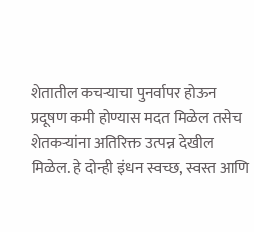शेतातील कचऱ्याचा पुनर्वापर होऊन प्रदूषण कमी होण्यास मदत मिळेल तसेच शेतकऱ्यांना अतिरिक्त उत्पन्न देखील मिळेल. हे दोन्ही इंधन स्वच्छ, स्वस्त आणि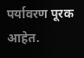पर्यावरण पूरक आहेत.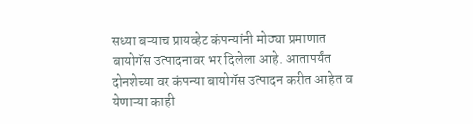सध्या बऱ्याच प्रायव्हेट कंपन्यांनी मोठ्या प्रमाणात बायोगॅस उत्पादनावर भर दिलेला आहे. आतापर्यंत दोनशेच्या वर कंपन्या बायोगॅस उत्पादन करीत आहेत व येणाऱ्या काही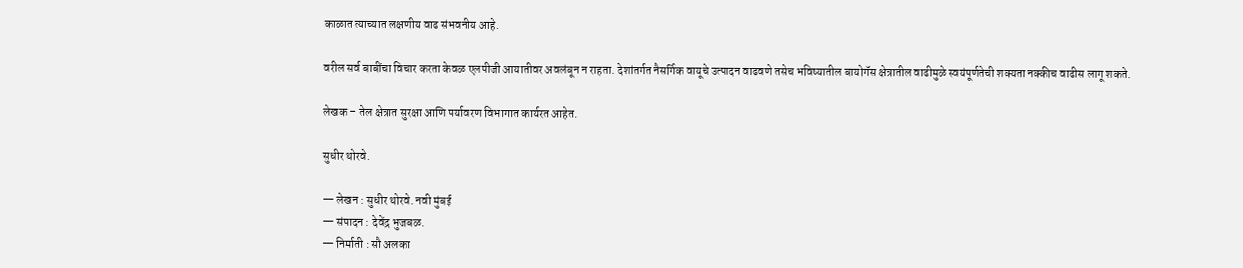काळात त्याच्यात लक्षणीय वाढ संभवनीय आहे.

वरील सर्व बाबींचा विचार करता केवळ एलपीजी आयातीवर अवलंबून न राहता. देशांतर्गत नैसर्गिक वायूचे उत्पादन वाढवणे तसेच भविष्यातील बायोगॅस क्षेत्रातील वाढीमुळे स्वयंपूर्णतेची शक्यता नक्कीच वाढीस लागू शकते.

लेखक – तेल क्षेत्रात सुरक्षा आणि पर्यावरण विभागात कार्यरत आहेत.

सुधीर थोरवे.

— लेखन : सुधीर थोरवे. नवी मुंबई
— संपादन : देवेंद्र भुजबळ.
— निर्माती : सौ अलका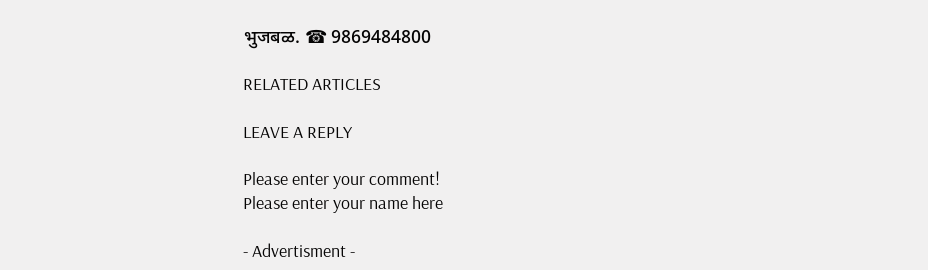भुजबळ. ☎ 9869484800

RELATED ARTICLES

LEAVE A REPLY

Please enter your comment!
Please enter your name here

- Advertisment -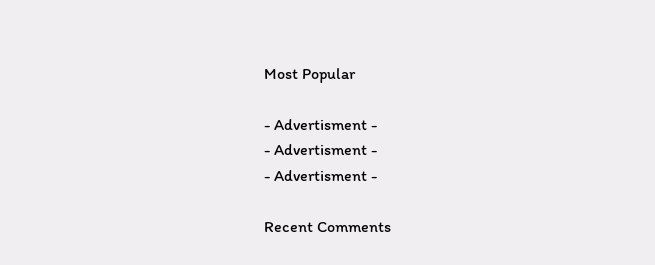Most Popular

- Advertisment -
- Advertisment -
- Advertisment -

Recent Comments